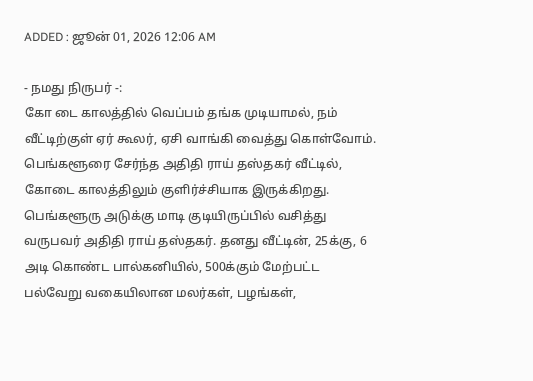ADDED : ஜூன் 01, 2026 12:06 AM

- நமது நிருபர் -:
கோ டை காலத்தில் வெப்பம் தங்க முடியாமல், நம் வீட்டிற்குள் ஏர் கூலர், ஏசி வாங்கி வைத்து கொள்வோம். பெங்களூரை சேர்ந்த அதிதி ராய் தஸ்தகர் வீட்டில், கோடை காலத்திலும் குளிர்ச்சியாக இருக்கிறது.
பெங்களூரு அடுக்கு மாடி குடியிருப்பில் வசித்து வருபவர் அதிதி ராய் தஸ்தகர். தனது வீட்டின், 25க்கு, 6 அடி கொண்ட பால்கனியில், 500க்கும் மேற்பட்ட பல்வேறு வகையிலான மலர்கள், பழங்கள்,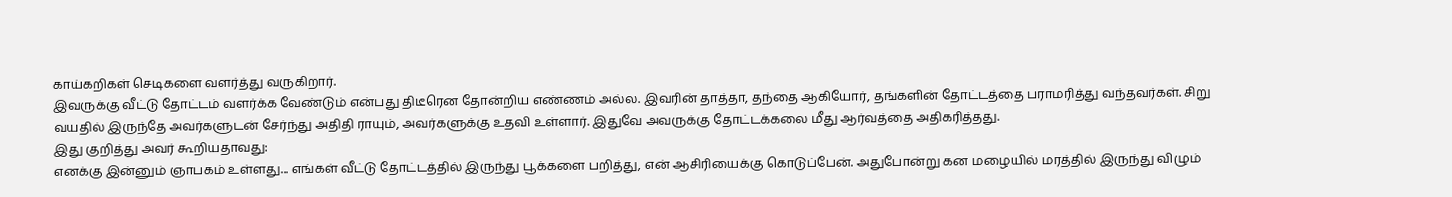காய்கறிகள் செடிகளை வளர்த்து வருகிறார்.
இவருக்கு வீட்டு தோட்டம் வளர்க்க வேண்டும் என்பது திடீரென தோன்றிய எண்ணம் அல்ல. இவரின் தாத்தா, தந்தை ஆகியோர், தங்களின் தோட்டத்தை பராமரித்து வந்தவர்கள். சிறு வயதில் இருந்தே அவர்களுடன் சேர்ந்து அதிதி ராயும், அவர்களுக்கு உதவி உள்ளார். இதுவே அவருக்கு தோட்டக்கலை மீது ஆர்வத்தை அதிகரித்தது.
இது குறித்து அவர் கூறியதாவது:
எனக்கு இன்னும் ஞாபகம் உள்ளது... எங்கள் வீட்டு தோட்டத்தில் இருந்து பூக்களை பறித்து, என் ஆசிரியைக்கு கொடுப்பேன். அதுபோன்று கன மழையில் மரத்தில் இருந்து விழும்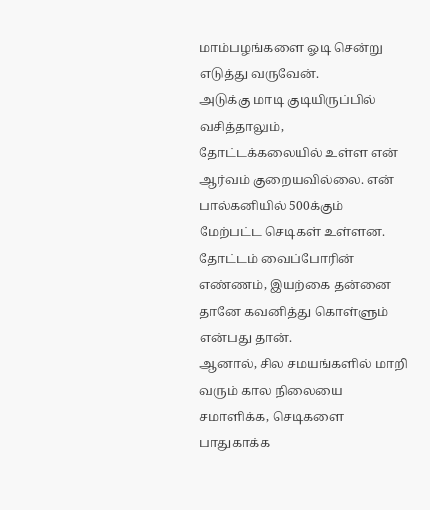மாம்பழங்களை ஓடி சென்று எடுத்து வருவேன்.
அடுக்கு மாடி குடியிருப்பில் வசித்தாலும், தோட்டக்கலையில் உள்ள என் ஆர்வம் குறையவில்லை. என் பால்கனியில் 500க்கும் மேற்பட்ட செடிகள் உள்ளன. தோட்டம் வைப்போரின் எண்ணம், இயற்கை தன்னை தானே கவனித்து கொள்ளும் என்பது தான்.
ஆனால், சில சமயங்களில் மாறி வரும் கால நிலையை சமாளிக்க, செடிகளை பாதுகாக்க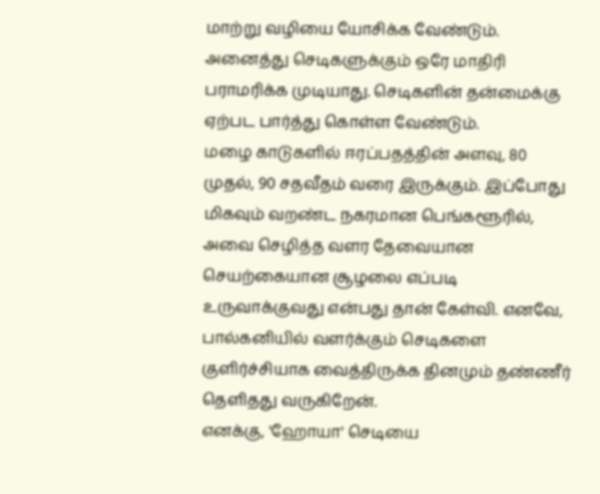மாற்று வழியை யோசிக்க வேண்டும். அனைத்து செடிகளுக்கும் ஒரே மாதிரி பராமரிக்க முடியாது. செடிகளின் தன்மைக்கு ஏற்பட பார்த்து கொள்ள வேண்டும்.
மழை காடுகளில் ஈரப்பதத்தின் அளவு, 80 முதல், 90 சதவீதம் வரை இருக்கும். இப்போது மிகவும் வறண்ட நகரமான பெங்களூரில், அவை செழித்த வளர தேவையான செயற்கையான சூழலை எப்படி உருவாக்குவது என்பது தான் கேள்வி. எனவே, பால்கனியில் வளர்க்கும் செடிகளை குளிர்ச்சியாக வைத்திருக்க தினமும் தண்ணீர் தெளிதது வருகிறேன்.
எனக்கு, 'ஹோயா' செடியை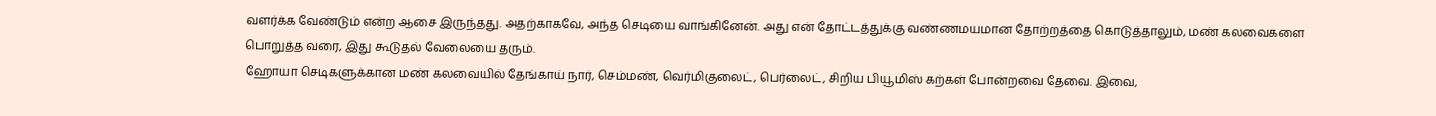வளர்க்க வேண்டும் என்ற ஆசை இருந்தது. அதற்காகவே, அந்த செடியை வாங்கினேன். அது என் தோட்டத்துக்கு வண்ணமயமான தோற்றத்தை கொடுத்தாலும், மண் கலவைகளை பொறுத்த வரை, இது கூடுதல் வேலையை தரும்.
ஹோயா செடிகளுக்கான மண் கலவையில் தேங்காய் நார், செம்மண், வெர்மிகுலைட், பெர்லைட், சிறிய பியூமிஸ் கற்கள் போன்றவை தேவை. இவை,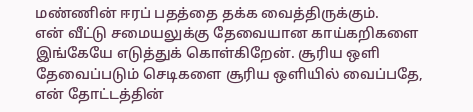மண்ணின் ஈரப் பதத்தை தக்க வைத்திருக்கும்.
என் வீட்டு சமையலுக்கு தேவையான காய்கறிகளை இங்கேயே எடுத்துக் கொள்கிறேன். சூரிய ஒளி தேவைப்படும் செடிகளை சூரிய ஒளியில் வைப்பதே, என் தோட்டத்தின்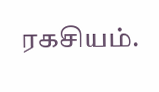ரகசியம்.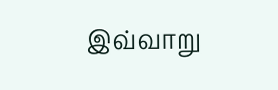இவ்வாறு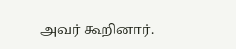அவர் கூறினார்.